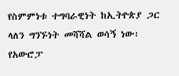የስምምነቱ ተግባራዊነት ከኢትዮጵያ ጋር ላለን ግንኙነት መሻሻል ወሳኝ ነው፡ የአውሮፓ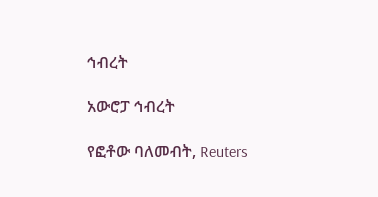ኅብረት

አውሮፓ ኅብረት

የፎቶው ባለመብት, Reuters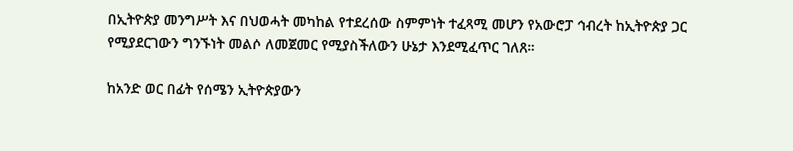በኢትዮጵያ መንግሥት እና በህወሓት መካከል የተደረሰው ስምምነት ተፈጻሚ መሆን የአውሮፓ ኅብረት ከኢትዮጵያ ጋር የሚያደርገውን ግንኙነት መልሶ ለመጀመር የሚያስችለውን ሁኔታ እንደሚፈጥር ገለጸ።

ከአንድ ወር በፊት የሰሜን ኢትዮጵያውን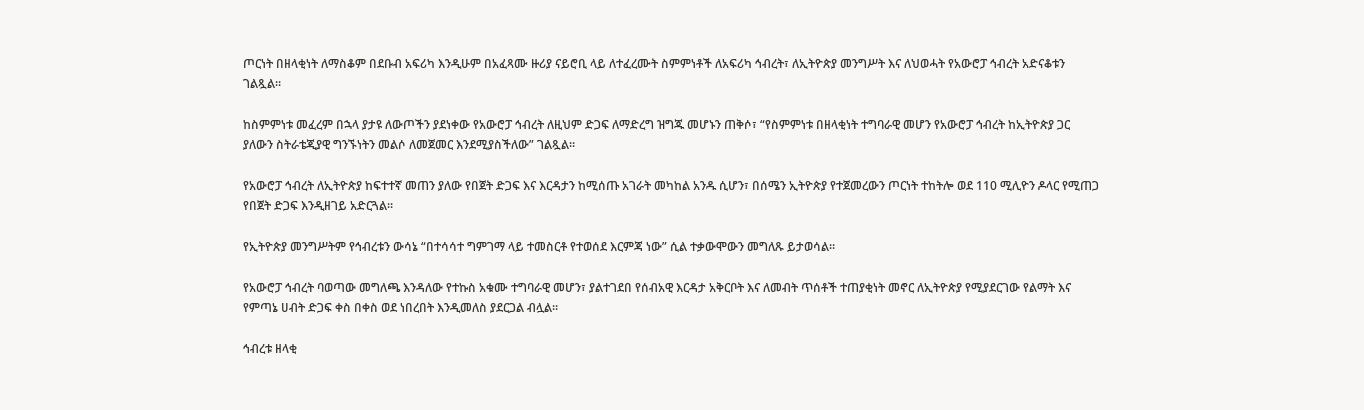ጦርነት በዘላቂነት ለማስቆም በደቡብ አፍሪካ እንዲሁም በአፈጻሙ ዙሪያ ናይሮቢ ላይ ለተፈረሙት ስምምነቶች ለአፍሪካ ኅብረት፣ ለኢትዮጵያ መንግሥት እና ለህወሓት የአውሮፓ ኅብረት አድናቆቱን ገልጿል።

ከስምምነቱ መፈረም በኋላ ያታዩ ለውጦችን ያደነቀው የአውሮፓ ኅብረት ለዚህም ድጋፍ ለማድረግ ዝግጁ መሆኑን ጠቅሶ፣ “የስምምነቱ በዘላቂነት ተግባራዊ መሆን የአውሮፓ ኅብረት ከኢትዮጵያ ጋር ያለውን ስትራቴጂያዊ ግንኙነትን መልሶ ለመጀመር እንደሚያስችለው” ገልጿል።

የአውሮፓ ኅብረት ለኢትዮጵያ ከፍተተኛ መጠን ያለው የበጀት ድጋፍ እና እርዳታን ከሚሰጡ አገራት መካከል አንዱ ሲሆን፣ በሰሜን ኢትዮጵያ የተጀመረውን ጦርነት ተከትሎ ወደ 110 ሚሊዮን ዶላር የሚጠጋ የበጀት ድጋፍ እንዲዘገይ አድርጓል።

የኢትዮጵያ መንግሥትም የኅብረቱን ውሳኔ “በተሳሳተ ግምገማ ላይ ተመስርቶ የተወሰደ እርምጃ ነው” ሲል ተቃውሞውን መግለጹ ይታወሳል።

የአውሮፓ ኅብረት ባወጣው መግለጫ እንዳለው የተኩስ አቁሙ ተግባራዊ መሆን፣ ያልተገደበ የሰብአዊ እርዳታ አቅርቦት እና ለመብት ጥሰቶች ተጠያቂነት መኖር ለኢትዮጵያ የሚያደርገው የልማት እና የምጣኔ ሀብት ድጋፍ ቀስ በቀስ ወደ ነበረበት እንዲመለስ ያደርጋል ብሏል።

ኅብረቱ ዘላቂ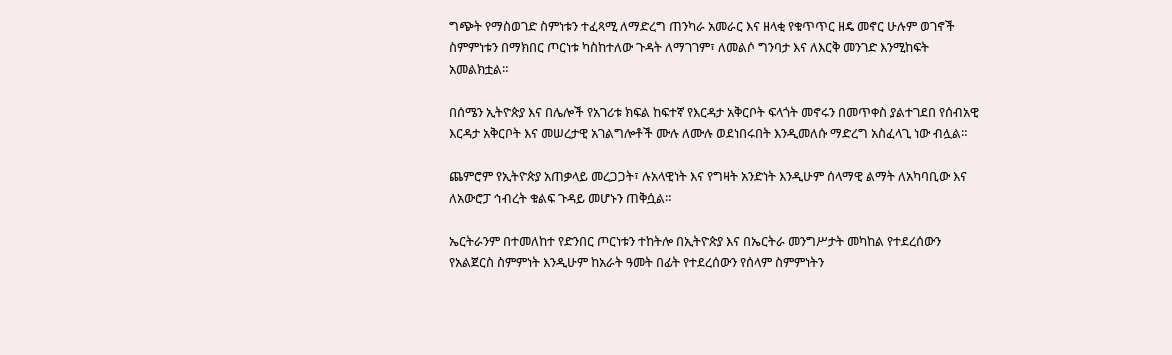ግጭት የማስወገድ ስምነቱን ተፈጻሚ ለማድረግ ጠንካራ አመራር እና ዘላቂ የቁጥጥር ዘዴ መኖር ሁሉም ወገኖች ስምምነቱን በማክበር ጦርነቱ ካስከተለው ጉዳት ለማገገም፣ ለመልሶ ግንባታ እና ለእርቅ መንገድ እንሚከፍት አመልክቷል።

በሰሜን ኢትዮጵያ እና በሌሎች የአገሪቱ ክፍል ከፍተኛ የእርዳታ አቅርቦት ፍላጎት መኖሩን በመጥቀስ ያልተገደበ የሰብአዊ እርዳታ አቅርቦት እና መሠረታዊ አገልግሎቶች ሙሉ ለሙሉ ወደነበሩበት እንዲመለሱ ማድረግ አስፈላጊ ነው ብሏል።

ጨምሮም የኢትዮጵያ አጠቃላይ መረጋጋት፣ ሉአላዊነት እና የግዛት አንድነት እንዲሁም ሰላማዊ ልማት ለአካባቢው እና ለአውሮፓ ኅብረት ቁልፍ ጉዳይ መሆኑን ጠቅሷል።

ኤርትራንም በተመለከተ የድንበር ጦርነቱን ተከትሎ በኢትዮጵያ እና በኤርትራ መንግሥታት መካከል የተደረሰውን የአልጀርስ ስምምነት እንዲሁም ከአራት ዓመት በፊት የተደረሰውን የሰላም ስምምነትን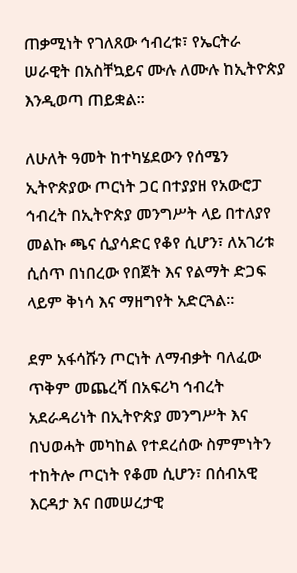ጠቃሚነት የገለጸው ኅብረቱ፣ የኤርትራ ሠራዊት በአስቸኳይና ሙሉ ለሙሉ ከኢትዮጵያ እንዲወጣ ጠይቋል።

ለሁለት ዓመት ከተካሄደውን የሰሜን ኢትዮጵያው ጦርነት ጋር በተያያዘ የአውሮፓ ኅብረት በኢትዮጵያ መንግሥት ላይ በተለያየ መልኩ ጫና ሲያሳድር የቆየ ሲሆን፣ ለአገሪቱ ሲሰጥ በነበረው የበጀት እና የልማት ድጋፍ ላይም ቅነሳ እና ማዘግየት አድርጓል።

ደም አፋሳሹን ጦርነት ለማብቃት ባለፈው ጥቅም መጨረሻ በአፍሪካ ኅብረት አደራዳሪነት በኢትዮጵያ መንግሥት እና በህወሓት መካከል የተደረሰው ስምምነትን ተከትሎ ጦርነት የቆመ ሲሆን፣ በሰብአዊ እርዳታ እና በመሠረታዊ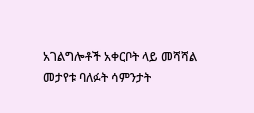አገልግሎቶች አቀርቦት ላይ መሻሻል መታየቱ ባለፉት ሳምንታት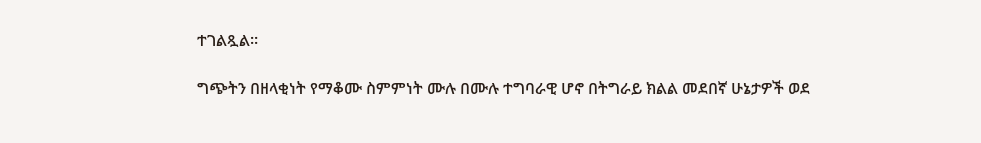ተገልጿል።

ግጭትን በዘላቂነት የማቆሙ ስምምነት ሙሉ በሙሉ ተግባራዊ ሆኖ በትግራይ ክልል መደበኛ ሁኔታዎች ወደ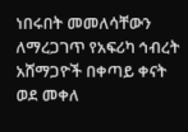ነበሩበት መመለሳቸውን ለማረጋገጥ የአፍሪካ ኅብረት አሸማጋዮች በቀጣይ ቀናት ወደ መቀለ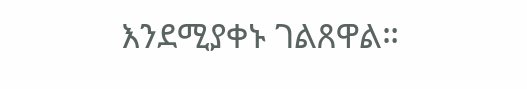እንደሚያቀኑ ገልጸዋል።